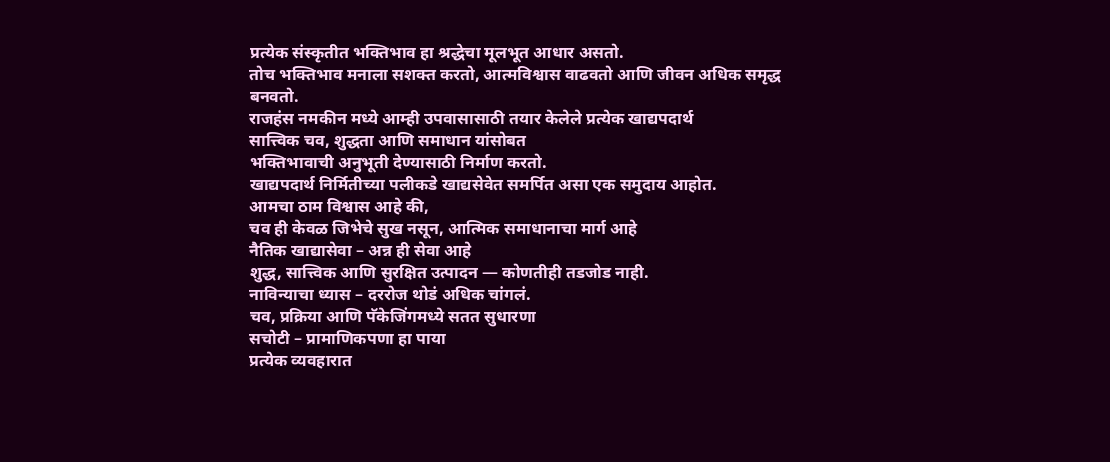प्रत्येक संस्कृतीत भक्तिभाव हा श्रद्धेचा मूलभूत आधार असतो.
तोच भक्तिभाव मनाला सशक्त करतो, आत्मविश्वास वाढवतो आणि जीवन अधिक समृद्ध बनवतो.
राजहंस नमकीन मध्ये आम्ही उपवासासाठी तयार केलेले प्रत्येक खाद्यपदार्थ
सात्त्विक चव, शुद्धता आणि समाधान यांसोबत
भक्तिभावाची अनुभूती देण्यासाठी निर्माण करतो.
खाद्यपदार्थ निर्मितीच्या पलीकडे खाद्यसेवेत समर्पित असा एक समुदाय आहोत.
आमचा ठाम विश्वास आहे की,
चव ही केवळ जिभेचे सुख नसून, आत्मिक समाधानाचा मार्ग आहे
नैतिक खाद्यासेवा – अन्न ही सेवा आहे
शुद्ध, सात्त्विक आणि सुरक्षित उत्पादन — कोणतीही तडजोड नाही.
नाविन्याचा ध्यास – दररोज थोडं अधिक चांगलं.
चव, प्रक्रिया आणि पॅकेजिंगमध्ये सतत सुधारणा
सचोटी – प्रामाणिकपणा हा पाया
प्रत्येक व्यवहारात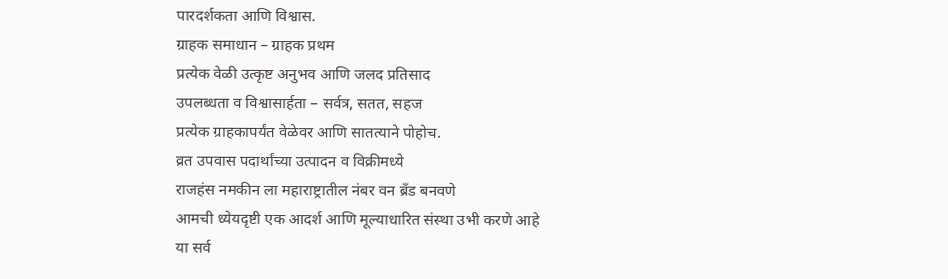पारदर्शकता आणि विश्वास.
ग्राहक समाधान – ग्राहक प्रथम
प्रत्येक वेळी उत्कृष्ट अनुभव आणि जलद प्रतिसाद
उपलब्धता व विश्वासार्हता – सर्वत्र, सतत, सहज
प्रत्येक ग्राहकापर्यंत वेळेवर आणि सातत्याने पोहोच.
व्रत उपवास पदार्थांच्या उत्पादन व विक्रीमध्ये
राजहंस नमकीन ला महाराष्ट्रातील नंबर वन ब्रँड बनवणे
आमची ध्येयदृष्टी एक आदर्श आणि मूल्याधारित संस्था उभी करणे आहे
या सर्व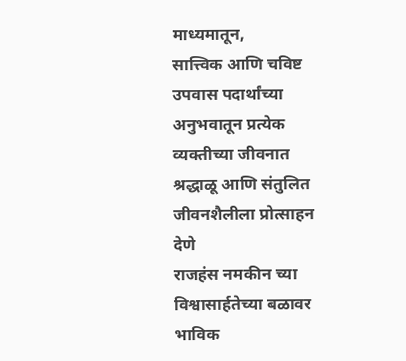माध्यमातून,
सात्त्विक आणि चविष्ट उपवास पदार्थांच्या अनुभवातून प्रत्येक व्यक्तीच्या जीवनात श्रद्धाळू आणि संतुलित जीवनशैलीला प्रोत्साहन देणे
राजहंस नमकीन च्या विश्वासार्हतेच्या बळावर भाविक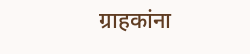ग्राहकांना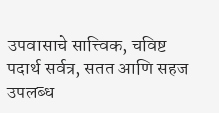उपवासाचे सात्त्विक, चविष्ट पदार्थ सर्वत्र, सतत आणि सहज उपलब्ध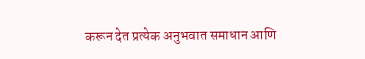करून देत प्रत्येक अनुभवात समाधान आणि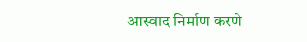आस्वाद निर्माण करणे